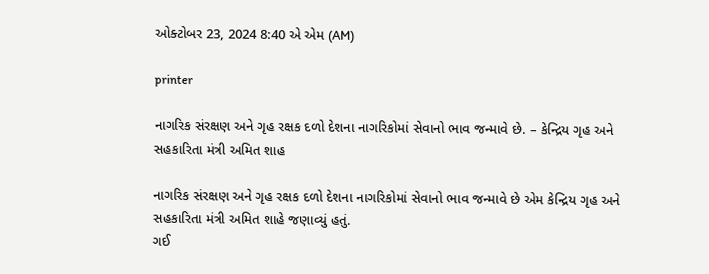ઓક્ટોબર 23, 2024 8:40 એ એમ (AM)

printer

નાગરિક સંરક્ષણ અને ગૃહ રક્ષક દળો દેશના નાગરિકોમાં સેવાનો ભાવ જન્માવે છે. – કેન્દ્રિય ગૃહ અને સહકારિતા મંત્રી અમિત શાહ

નાગરિક સંરક્ષણ અને ગૃહ રક્ષક દળો દેશના નાગરિકોમાં સેવાનો ભાવ જન્માવે છે એમ કેન્દ્રિય ગૃહ અને સહકારિતા મંત્રી અમિત શાહે જણાવ્યું હતું.
ગઈ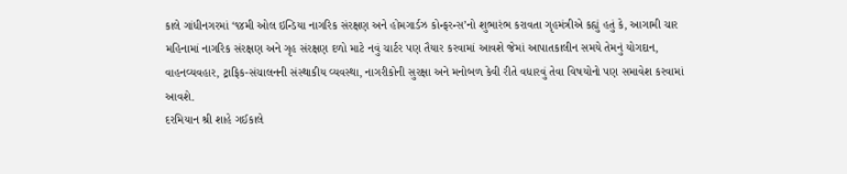કાલે ગાંધીનગરમાં ‘૧૪મી ઓલ ઇન્ડિયા નાગરિક સંરક્ષણ અને હોમગાર્ડઝ કોન્ફરન્સ’નો શુભારંભ કરાવતા ગૃહમંત્રીએ કહ્યું હતું કે, આગામી ચાર મહિનામાં નાગરિક સંરક્ષણ અને ગૃહ સંરક્ષણ દળો માટે નવું ચાર્ટર પણ તૈયાર કરવામાં આવશે જેમાં આપાતકાલીન સમયે તેમનું યોગદાન, વાહનવ્યવહાર, ટ્રાફિક-સંચાલનની સંસ્થાકીય વ્યવસ્થા, નાગરીકોની સુરક્ષા અને મનોબળ કેવી રીતે વધારવું તેવા વિષયોનો પણ સમાવેશ કરવામાં આવશે.
દરમિયાન શ્રી શાહે ગઈકાલે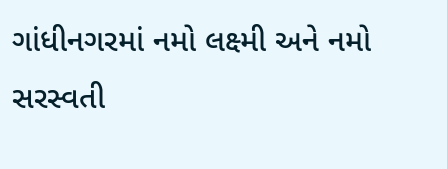ગાંધીનગરમાં નમો લક્ષ્મી અને નમો સરસ્વતી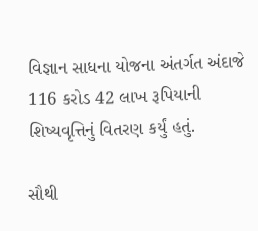વિજ્ઞાન સાધના યોજના અંતર્ગત અંદાજે 116 કરોડ 42 લાખ રૂપિયાની શિષ્યવૃત્તિનું વિતરણ કર્યું હતું.

સૌથી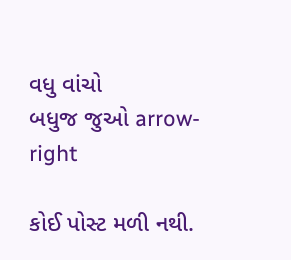વધુ વાંચો
બધુજ જુઓ arrow-right

કોઈ પોસ્ટ મળી નથી.